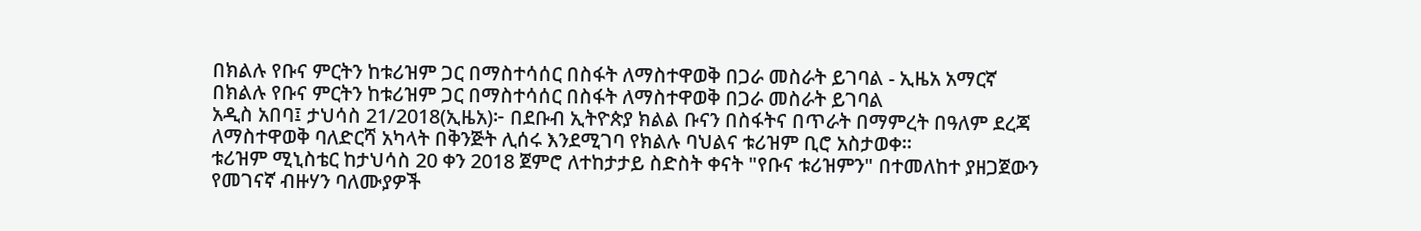በክልሉ የቡና ምርትን ከቱሪዝም ጋር በማስተሳሰር በስፋት ለማስተዋወቅ በጋራ መስራት ይገባል - ኢዜአ አማርኛ
በክልሉ የቡና ምርትን ከቱሪዝም ጋር በማስተሳሰር በስፋት ለማስተዋወቅ በጋራ መስራት ይገባል
አዲስ አበባ፤ ታህሳስ 21/2018(ኢዜአ)፦ በደቡብ ኢትዮጵያ ክልል ቡናን በስፋትና በጥራት በማምረት በዓለም ደረጃ ለማስተዋወቅ ባለድርሻ አካላት በቅንጅት ሊሰሩ እንደሚገባ የክልሉ ባህልና ቱሪዝም ቢሮ አስታወቀ።
ቱሪዝም ሚኒስቴር ከታህሳስ 20 ቀን 2018 ጀምሮ ለተከታታይ ስድስት ቀናት "የቡና ቱሪዝምን" በተመለከተ ያዘጋጀውን የመገናኛ ብዙሃን ባለሙያዎች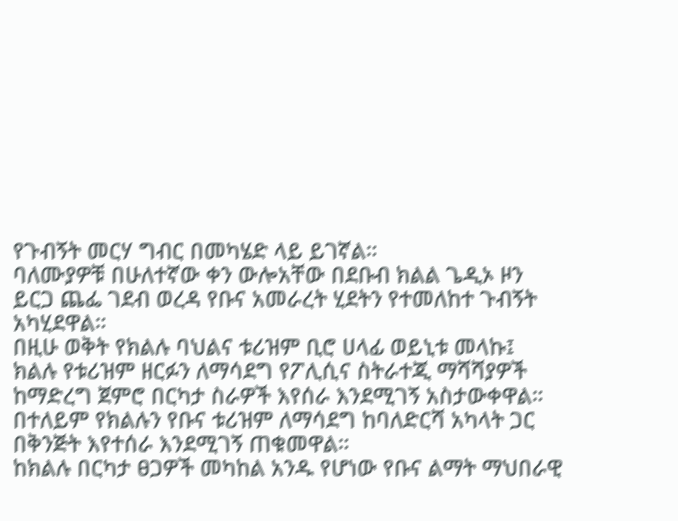የጉብኝት መርሃ ግብር በመካሄድ ላይ ይገኛል።
ባለሙያዎቹ በሁለተኛው ቀን ውሎአቸው በደቡብ ክልል ጌዲኦ ዞን ይርጋ ጨፌ ገደብ ወረዳ የቡና አመራረት ሂደትን የተመለከተ ጉብኝት አካሂደዋል።
በዚሁ ወቅት የክልሉ ባህልና ቱሪዝም ቢሮ ሀላፊ ወይኒቱ መላኩ፤ ክልሉ የቱሪዝም ዘርፉን ለማሳደግ የፖሊሲና ስትራተጂ ማሻሻያዎች ከማድረግ ጀምሮ በርካታ ስራዎች እየሰራ እንደሚገኝ አስታውቀዋል።
በተለይም የክልሉን የቡና ቱሪዝም ለማሳደግ ከባለድርሻ አካላት ጋር በቅንጅት እየተሰራ እንደሚገኝ ጠቁመዋል።
ከክልሉ በርካታ ፀጋዎች መካከል አንዱ የሆነው የቡና ልማት ማህበራዊ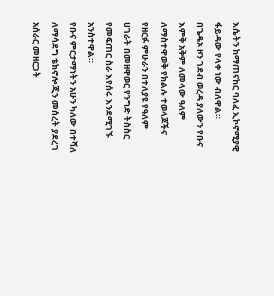እሴትን ከማጠናከር ባለፈ ኢኮኖሚያዊ ፋይዳው የላቀ ነው ብለዋል።
በጌዴኦ ዞን ገደብ ወረዳ ያለውን የቡና እምቅ አቅም ለመላው ዓለም ለማስተዋወቅ የክልሉ ተወላጆችና የዘርፉ ምሁራን በተለያዩ የዓለም ሀገራት በመዘዋወር የንግድ ትስስር የመፍጠር ስራ እየሰሩ እንደሚገኙ አንስተዋል።
የቡና ምርታማነትን አሁን ካለው በተሻለ ለማሳደግ ቴክኖሎጂን መሰረት ያደረገ አሰራር መዘርጋት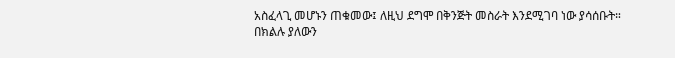አስፈላጊ መሆኑን ጠቁመው፤ ለዚህ ደግሞ በቅንጅት መስራት እንደሚገባ ነው ያሳሰቡት።
በክልሉ ያለውን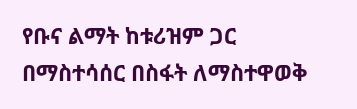የቡና ልማት ከቱሪዝም ጋር በማስተሳሰር በስፋት ለማስተዋወቅ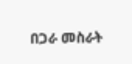በጋራ መስራት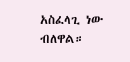አስፈላጊ ነው ብለዋል።